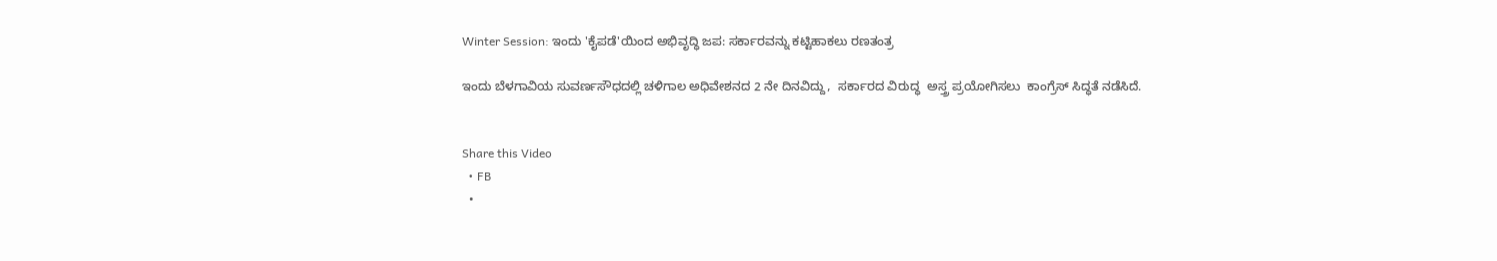Winter Session: ಇಂದು 'ಕೈಪಡೆ'ಯಿಂದ ಅಭಿವೃದ್ಧಿ ಜಪ: ಸರ್ಕಾರವನ್ನು ಕಟ್ಟಿಹಾಕಲು ರಣತಂತ್ರ

ಇಂದು ಬೆಳಗಾವಿಯ ಸುವರ್ಣಸೌಧದಲ್ಲಿ ಚಳಿಗಾಲ ಅಧಿವೇಶನದ 2 ನೇ ದಿನವಿದ್ದು,  ಸರ್ಕಾರದ ವಿರುದ್ಧ  ಅಸ್ತ್ರ ಪ್ರಯೋಗಿಸಲು  ಕಾಂಗ್ರೆಸ್‌ ಸಿದ್ಧತೆ ನಡೆಸಿದೆ.


Share this Video
  • FB
  •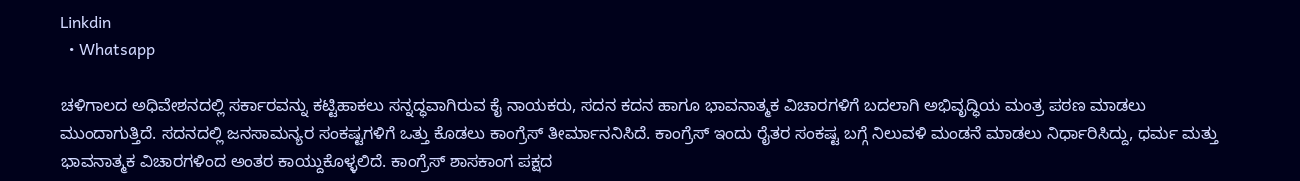Linkdin
  • Whatsapp

ಚಳಿಗಾಲದ ಅಧಿವೇಶನದಲ್ಲಿ ಸರ್ಕಾರವನ್ನು ಕಟ್ಟಿಹಾಕಲು ಸನ್ನದ್ಧವಾಗಿರುವ ಕೈ ನಾಯಕರು, ಸದನ ಕದನ ಹಾಗೂ ಭಾವನಾತ್ಮಕ ವಿಚಾರಗಳಿಗೆ ಬದಲಾಗಿ ಅಭಿವೃದ್ಧಿಯ ಮಂತ್ರ ಪಠಣ ಮಾಡಲು ಮುಂದಾಗುತ್ತಿದೆ. ಸದನದಲ್ಲಿ ಜನಸಾಮನ್ಯರ ಸಂಕಷ್ಟಗಳಿಗೆ ಒತ್ತು ಕೊಡಲು ಕಾಂಗ್ರೆಸ್ ತೀರ್ಮಾನನಿಸಿದೆ. ಕಾಂಗ್ರೆಸ್‌ ಇಂದು ರೈತರ ಸಂಕಷ್ಟ ಬಗ್ಗೆ ನಿಲುವಳಿ ಮಂಡನೆ ಮಾಡಲು ನಿರ್ಧಾರಿಸಿದ್ದು, ಧರ್ಮ ಮತ್ತು ಭಾವನಾತ್ಮಕ ವಿಚಾರಗಳಿಂದ ಅಂತರ ಕಾಯ್ದುಕೊಳ್ಳಲಿದೆ. ಕಾಂಗ್ರೆಸ್‌ ಶಾಸಕಾಂಗ ಪಕ್ಷದ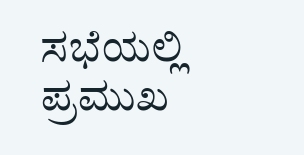ಸಭೆಯಲ್ಲಿ ಪ್ರಮುಖ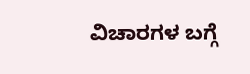ವಿಚಾರಗಳ ಬಗ್ಗೆ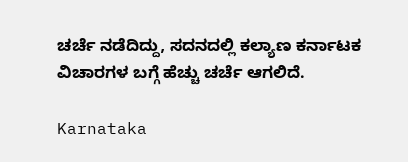ಚರ್ಚೆ ನಡೆದಿದ್ದು, ಸದನದಲ್ಲಿ ಕಲ್ಯಾಣ ಕರ್ನಾಟಕ ವಿಚಾರಗಳ ಬಗ್ಗೆ ಹೆಚ್ಚು ಚರ್ಚೆ ಆಗಲಿದೆ.

Karnataka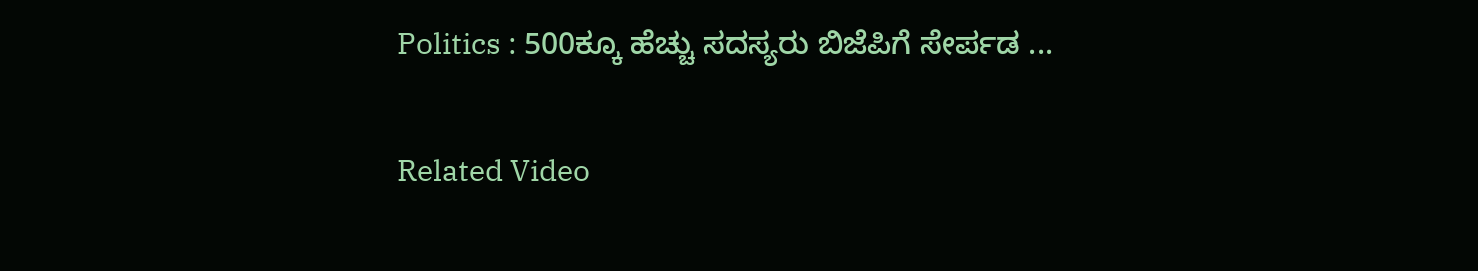Politics : 500ಕ್ಕೂ ಹೆಚ್ಚು ಸದಸ್ಯರು ಬಿಜೆಪಿಗೆ ಸೇರ್ಪಡ ...

Related Video